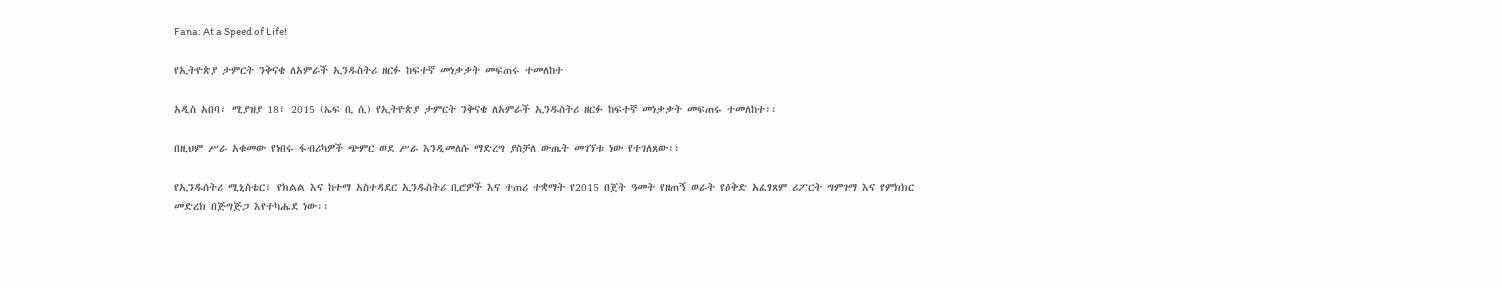Fana: At a Speed of Life!

የኢትዮጵያ ታምርት ንቅናቄ ለአምራች ኢንዱስትሪ ዘርፉ ከፍተኛ መነቃቃት መፍጠሩ ተመለከተ

አዲስ አበባ፣ ሚያዝያ 18፣ 2015 (ኤፍ ቢ ሲ) የኢትዮጵያ ታምርት ንቅናቄ ለአምራች ኢንዱስትሪ ዘርፉ ከፍተኛ መነቃቃት መፍጠሩ ተመለከተ፡፡

በዚህም ሥራ አቁመው የነበሩ ፋብሪካዎች ጭምር ወደ ሥራ እንዲመለሱ ማድረግ ያስቻለ ውጤት መገኘቱ ነው የተገለጸው፡፡

የኢንዱሰትሪ ሚኒስቴር፣ የክልል እና ከተማ አስተዳደር ኢንዱስትሪ ቢሮዎች እና ተጠሪ ተቋማት የ2015 በጀት ዓመት የዘጠኝ ወራት የዕቅድ አፈፃጸም ሪፖርት ግምገማ እና የምክክር መድረክ በጅግጅጋ እየተካሔደ ነው፡፡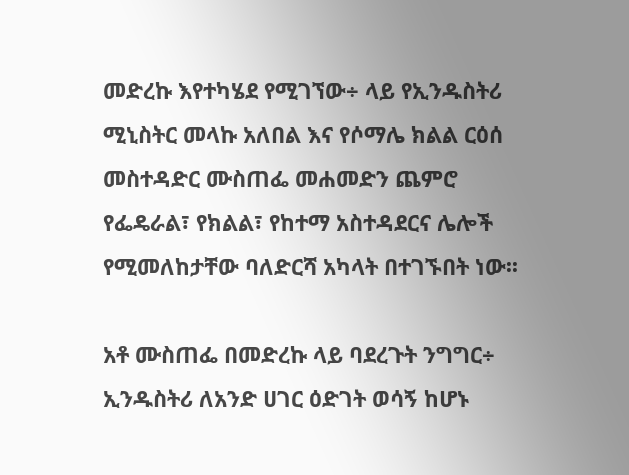መድረኩ እየተካሄደ የሚገኘው÷ ላይ የኢንዱስትሪ ሚኒስትር መላኩ አለበል እና የሶማሌ ክልል ርዕሰ መስተዳድር ሙስጠፌ መሐመድን ጨምሮ የፌዴራል፣ የክልል፣ የከተማ አስተዳደርና ሌሎች የሚመለከታቸው ባለድርሻ አካላት በተገኙበት ነው፡፡

አቶ ሙስጠፌ በመድረኩ ላይ ባደረጉት ንግግር÷ ኢንዱስትሪ ለአንድ ሀገር ዕድገት ወሳኝ ከሆኑ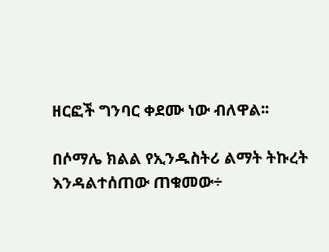ዘርፎች ግንባር ቀደሙ ነው ብለዋል፡፡

በሶማሌ ክልል የኢንዱስትሪ ልማት ትኩረት እንዳልተሰጠው ጠቁመው÷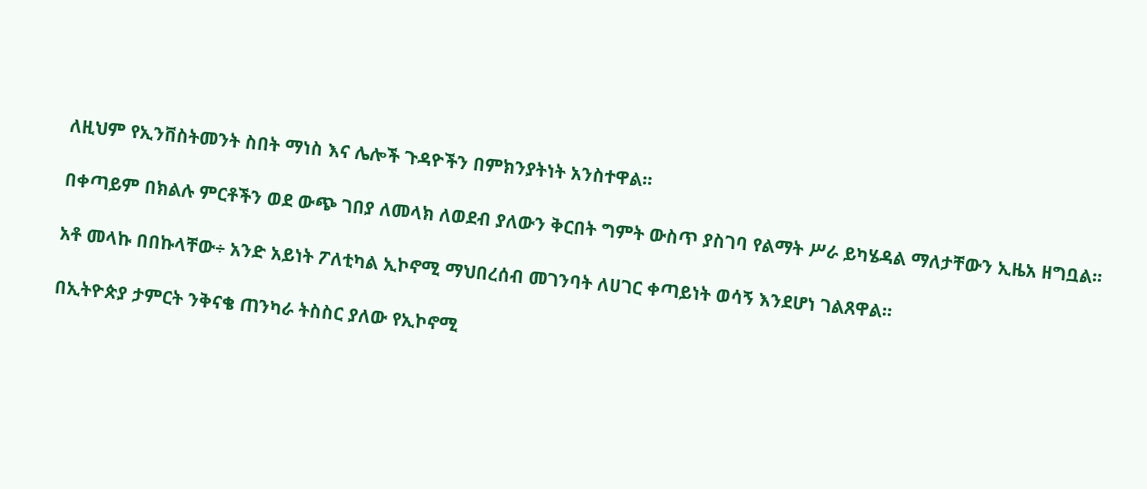ለዚህም የኢንቨስትመንት ስበት ማነስ እና ሌሎች ጉዳዮችን በምክንያትነት አንስተዋል።

በቀጣይም በክልሉ ምርቶችን ወደ ውጭ ገበያ ለመላክ ለወደብ ያለውን ቅርበት ግምት ውስጥ ያስገባ የልማት ሥራ ይካሄዳል ማለታቸውን ኢዜአ ዘግቧል፡፡

አቶ መላኩ በበኩላቸው÷ አንድ አይነት ፖለቲካል ኢኮኖሚ ማህበረሰብ መገንባት ለሀገር ቀጣይነት ወሳኝ እንደሆነ ገልጸዋል።

በኢትዮጵያ ታምርት ንቅናቄ ጠንካራ ትስስር ያለው የኢኮኖሚ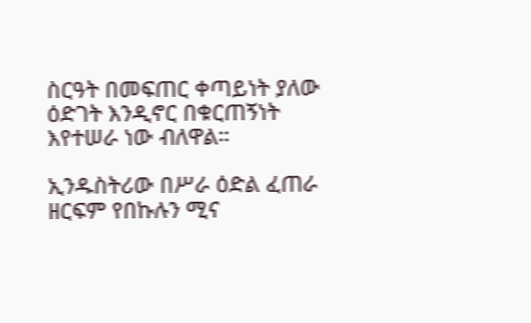ስርዓት በመፍጠር ቀጣይነት ያለው ዕድገት እንዲኖር በቁርጠኝነት እየተሠራ ነው ብለዋል።

ኢንዱስትሪው በሥራ ዕድል ፈጠራ ዘርፍም የበኩሉን ሚና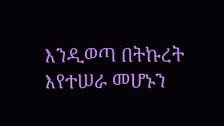እንዲወጣ በትኩረት እየተሠራ መሆኑን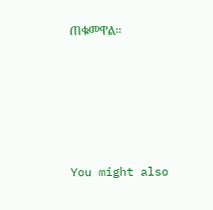ጠቁመዋል።





You might also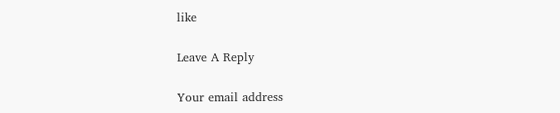like

Leave A Reply

Your email address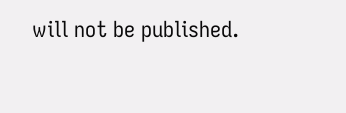will not be published.